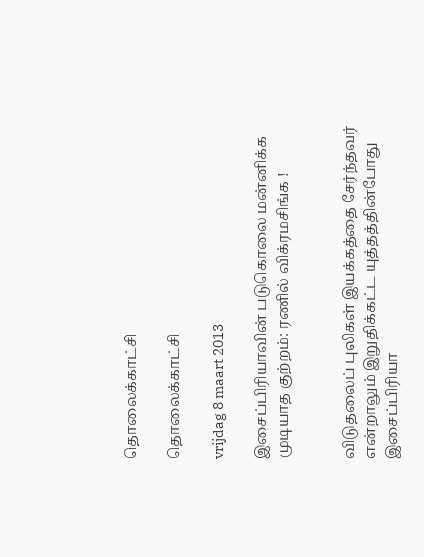தொலைக்காட்சி

தொலைக்காட்சி

vrijdag 8 maart 2013

இசைப்பிரியாவின் படுகொலை மன்னிக்க முடியாத குற்றம்: ரணில் விக்ரமசிங்க !


விடுதலைப் புலிகள் இயக்கத்தை சேர்ந்தவர் என்றாலும் இறுதிக்கட்ட யுத்தத்தின்போது இசைப்பிரியா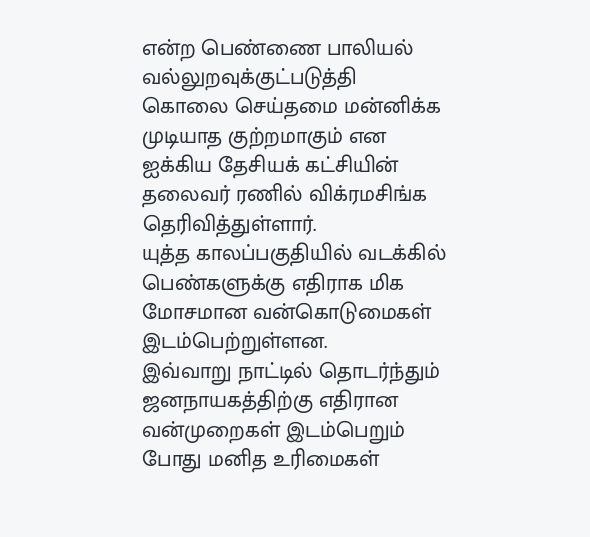என்ற பெண்ணை பாலியல் வல்லுறவுக்குட்படுத்தி கொலை செய்தமை மன்னிக்க முடியாத குற்றமாகும் என ஐக்கிய தேசியக் கட்சியின் தலைவர் ரணில் விக்ரமசிங்க தெரிவித்துள்ளார்.
யுத்த காலப்பகுதியில் வடக்கில் பெண்களுக்கு எதிராக மிக மோசமான வன்கொடுமைகள் இடம்பெற்றுள்ளன.
இவ்வாறு நாட்டில் தொடர்ந்தும் ஜனநாயகத்திற்கு எதிரான வன்முறைகள் இடம்பெறும் போது மனித உரிமைகள்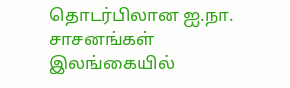தொடர்பிலான ஐ.நா. சாசனங்கள் இலங்கையில்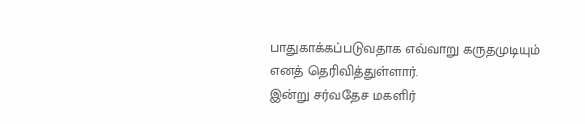பாதுகாக்கப்படுவதாக எவ்வாறு கருதமுடியும் எனத் தெரிவித்துள்ளார்.
இன்று சர்வதேச மகளிர்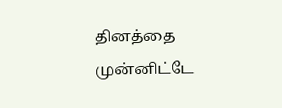தினத்தை முன்னிட்டே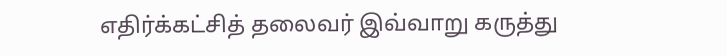எதிர்க்கட்சித் தலைவர் இவ்வாறு கருத்து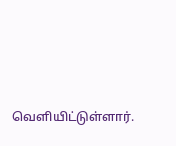வெளியிட்டுள்ளார்.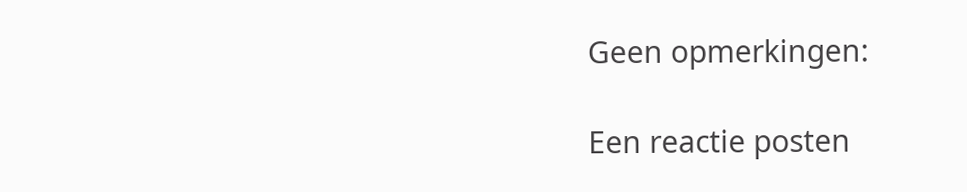Geen opmerkingen:

Een reactie posten